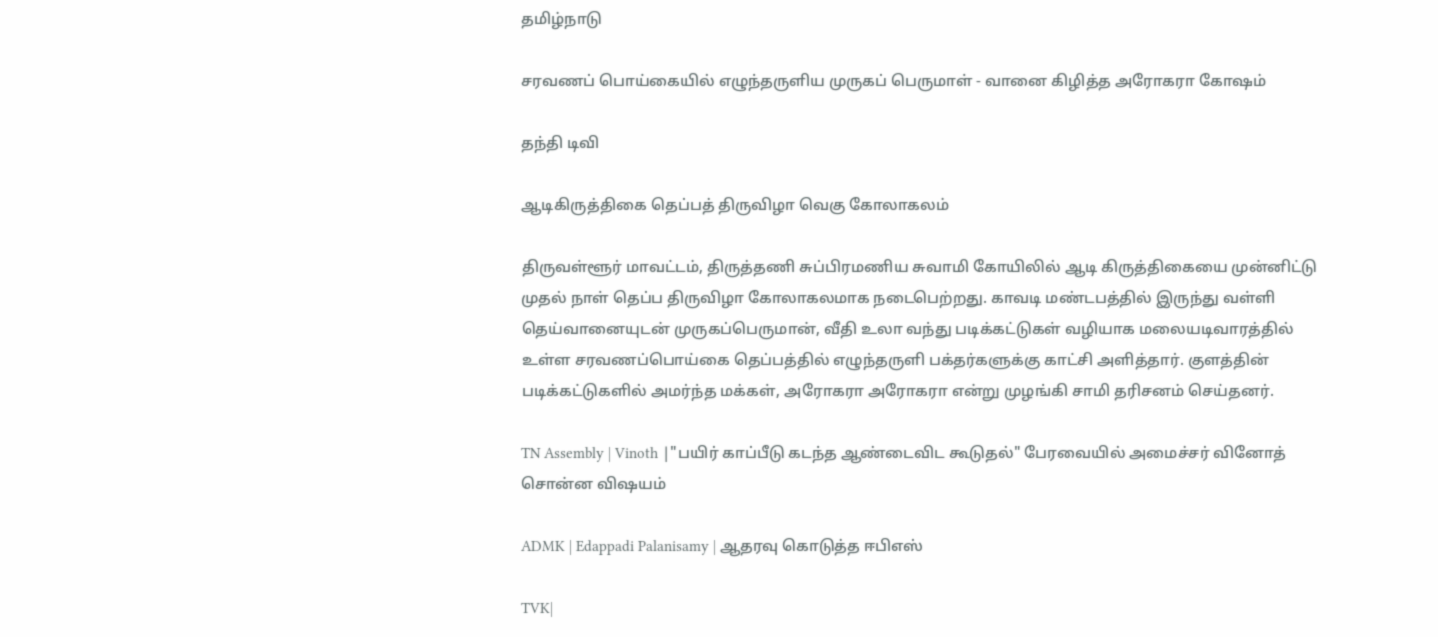தமிழ்நாடு

சரவணப் பொய்கையில் எழுந்தருளிய முருகப் பெருமாள் - வானை கிழித்த அரோகரா கோஷம்

தந்தி டிவி

ஆடிகிருத்திகை தெப்பத் திருவிழா வெகு கோலாகலம்

திருவள்ளூர் மாவட்டம், திருத்தணி சுப்பிரமணிய சுவாமி கோயிலில் ஆடி கிருத்திகையை முன்னிட்டு முதல் நாள் தெப்ப திருவிழா கோலாகலமாக நடைபெற்றது. காவடி மண்டபத்தில் இருந்து வள்ளி தெய்வானையுடன் முருகப்பெருமான், வீதி உலா வந்து படிக்கட்டுகள் வழியாக மலையடிவாரத்தில் உள்ள சரவணப்பொய்கை தெப்பத்தில் எழுந்தருளி பக்தர்களுக்கு காட்சி அளித்தார். குளத்தின் படிக்கட்டுகளில் அமர்ந்த மக்கள், அரோகரா அரோகரா என்று முழங்கி சாமி தரிசனம் செய்தனர்.

TN Assembly | Vinoth |"பயிர் காப்பீடு கடந்த ஆண்டைவிட கூடுதல்" பேரவையில் அமைச்சர் வினோத் சொன்ன விஷயம்

ADMK | Edappadi Palanisamy | ஆதரவு கொடுத்த ஈபிஎஸ்

TVK|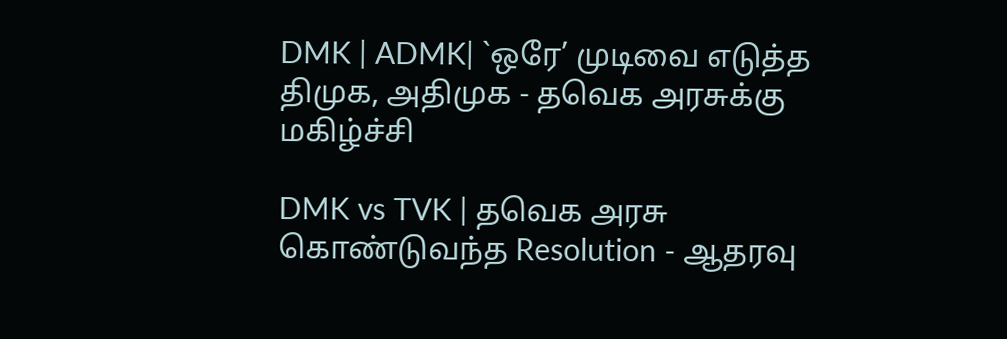DMK | ADMK| `ஒரே’ முடிவை எடுத்த திமுக, அதிமுக - தவெக அரசுக்கு மகிழ்ச்சி

DMK vs TVK | தவெக அரசு கொண்டுவந்த Resolution - ஆதரவு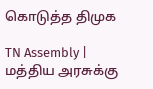கொடுத்த திமுக

TN Assembly | மத்திய அரசுக்கு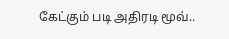கேட்கும் படி அதிரடி மூவ்..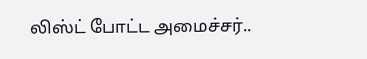லிஸ்ட் போட்ட அமைச்சர்..